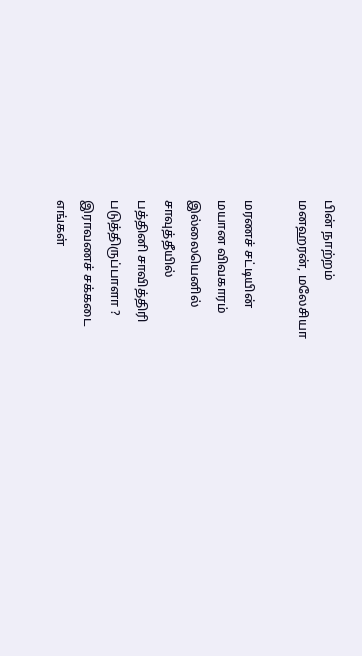பின் நாற்றம்
மனஹரன், மலேசியா

மரணச் சட்டியின்
மயான விவகாரம்
இல்லையெனில்
சாவுத்தீயில்
பத்தினி சாவித்திரி
படுத்திருப்பாளா ?
இராவணச் சக்கடை
எங்கள்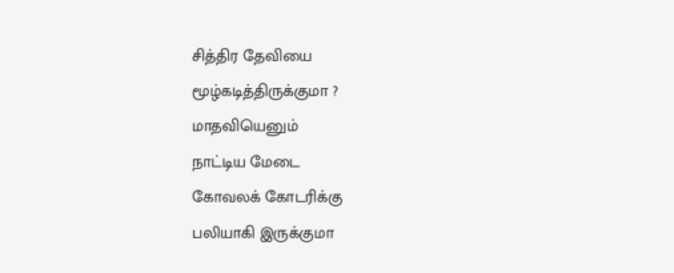சித்திர தேவியை
மூழ்கடித்திருக்குமா ?
மாதவியெனும்
நாட்டிய மேடை
கோவலக் கோடரிக்கு
பலியாகி இருக்குமா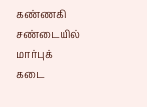கண்ணகி சண்டையில்
மார்புக் கடை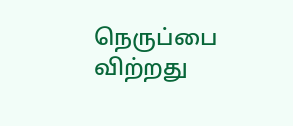நெருப்பை விற்றது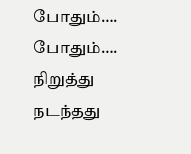போதும்…. போதும்….
நிறுத்து
நடந்தது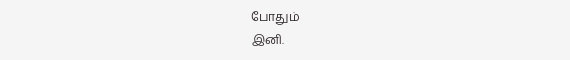போதும்
இனி.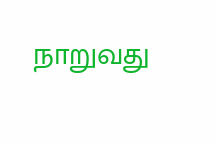நாறுவது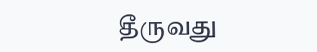தீருவது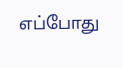எப்போது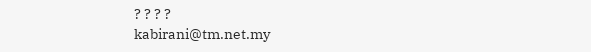? ? ? ?
kabirani@tm.net.my